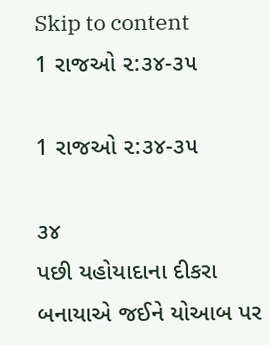Skip to content
1 રાજઓ ૨:૩૪-૩૫

1 રાજઓ ૨:૩૪-૩૫

૩૪
પછી યહોયાદાના દીકરા બનાયાએ જઈને યોઆબ પર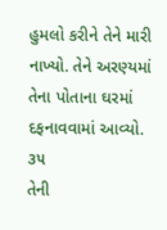હુમલો કરીને તેને મારી નાખ્યો. તેને અરણ્યમાં તેના પોતાના ઘરમાં દફનાવવામાં આવ્યો.
૩૫
તેની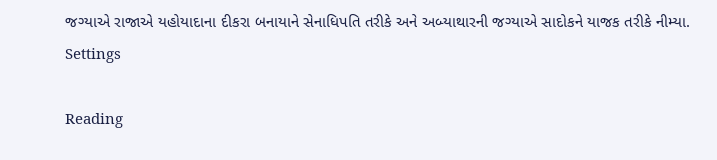જગ્યાએ રાજાએ યહોયાદાના દીકરા બનાયાને સેનાધિપતિ તરીકે અને અબ્યાથારની જગ્યાએ સાદોકને યાજક તરીકે નીમ્યા.
Settings

Reading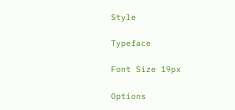Style

Typeface

Font Size 19px

Options